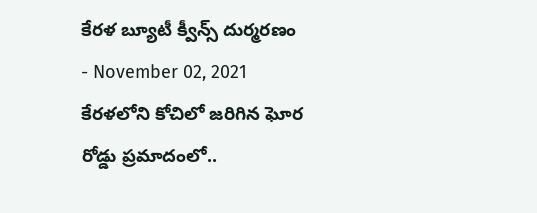కేరళ బ్యూటీ క్వీన్స్ దుర్మరణం
- November 02, 2021
కేరళలోని కోచిలో జరిగిన ఘోర రోడ్డు ప్రమాదంలో..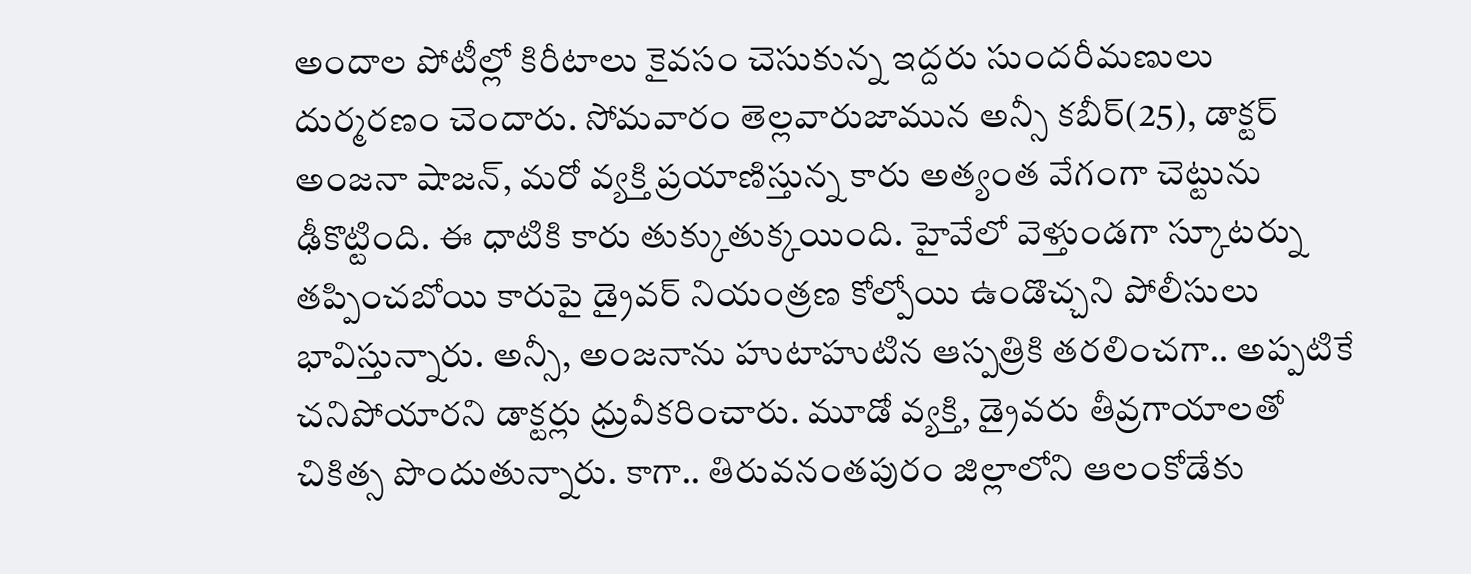అందాల పోటీల్లో కిరీటాలు కైవసం చెసుకున్న ఇద్దరు సుందరీమణులు దుర్మరణం చెందారు. సోమవారం తెల్లవారుజామున అన్సీ కబీర్(25), డాక్టర్ అంజనా షాజన్, మరో వ్యక్తి ప్రయాణిస్తున్న కారు అత్యంత వేగంగా చెట్టును ఢీకొట్టింది. ఈ ధాటికి కారు తుక్కుతుక్కయింది. హైవేలో వెళ్తుండగా స్కూటర్ను తప్పించబోయి కారుపై డ్రైవర్ నియంత్రణ కోల్పోయి ఉండొచ్చని పోలీసులు భావిస్తున్నారు. అన్సీ, అంజనాను హుటాహుటిన ఆస్పత్రికి తరలించగా.. అప్పటికే చనిపోయారని డాక్టర్లు ధ్రువీకరించారు. మూడో వ్యక్తి, డ్రైవరు తీవ్రగాయాలతో చికిత్స పొందుతున్నారు. కాగా.. తిరువనంతపురం జిల్లాలోని ఆలంకోడేకు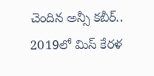చెందిన అన్సీ కబీర్.. 2019లో మిస్ కేరళ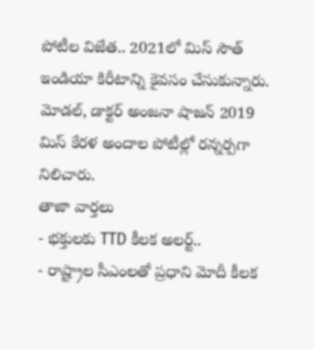పోటీల విజేత.. 2021లో మిస్ సౌత్ ఇండియా కిరీటాన్ని కైవసం చేసుకున్నారు. మోడల్, డాక్టర్ అంజనా షాజన్ 2019 మిస్ కేరళ అందాల పోటీల్లో రన్నర్పగా నిలిచారు.
తాజా వార్తలు
- భక్తులకు TTD కీలక అలర్ట్..
- రాష్ట్రాల సీఎంలతో ప్రధాని మోదీ కీలక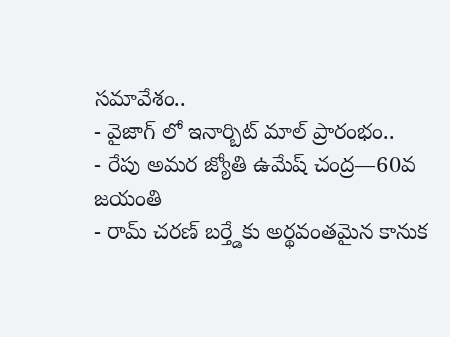సమావేశం..
- వైజాగ్ లో ఇనార్బిట్ మాల్ ప్రారంభం..
- రేపు అమర జ్యోతి ఉమేష్ చంద్ర—60వ జయంతి
- రామ్ చరణ్ బర్త్డేకు అర్థవంతమైన కానుక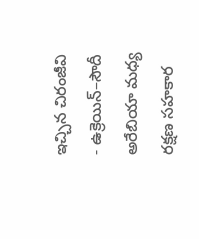ఇచ్చిన చిరంజీవి
- ఉక్రెయిన్–సౌదీ అరేబియా మధ్య రక్షణ సహకార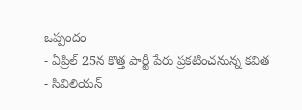ఒప్పందం
- ఏప్రిల్ 25న కొత్త పార్టీ పేరు ప్రకటించనున్న కవిత
- సివిలియన్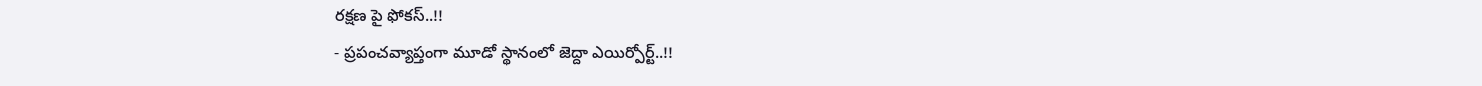రక్షణ పై ఫోకస్..!!
- ప్రపంచవ్యాప్తంగా మూడో స్థానంలో జెద్దా ఎయిర్పోర్ట్..!!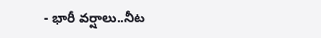- భారీ వర్షాలు..నీట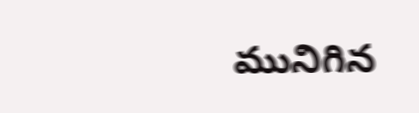మునిగిన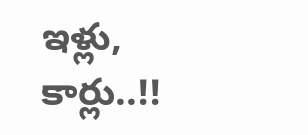ఇళ్లు, కార్లు..!!